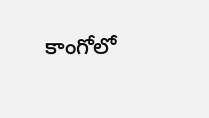కాంగోలో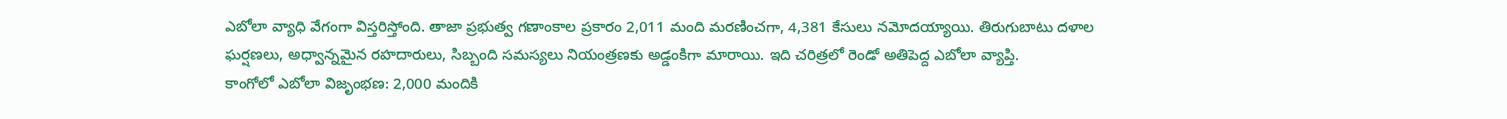ఎబోలా వ్యాధి వేగంగా విస్తరిస్తోంది. తాజా ప్రభుత్వ గణాంకాల ప్రకారం 2,011 మంది మరణించగా, 4,381 కేసులు నమోదయ్యాయి. తిరుగుబాటు దళాల ఘర్షణలు, అధ్వాన్నమైన రహదారులు, సిబ్బంది సమస్యలు నియంత్రణకు అడ్డంకిగా మారాయి. ఇది చరిత్రలో రెండో అతిపెద్ద ఎబోలా వ్యాప్తి.
కాంగోలో ఎబోలా విజృంభణ: 2,000 మందికి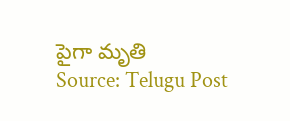పైగా మృతి
Source: Telugu Post